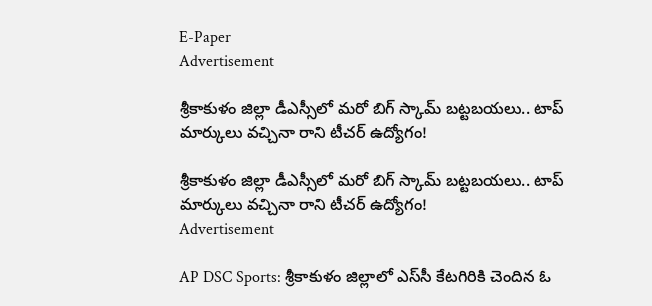E-Paper
Advertisement

శ్రీకాకుళం జిల్లా డీఎస్సీలో మరో బిగ్ స్కామ్ బట్టబయలు.. టాప్ మార్కులు వచ్చినా రాని టీచర్ ఉద్యోగం!

శ్రీకాకుళం జిల్లా డీఎస్సీలో మరో బిగ్ స్కామ్ బట్టబయలు.. టాప్ మార్కులు వచ్చినా రాని టీచర్ ఉద్యోగం!
Advertisement

AP DSC Sports: శ్రీకాకుళం జిల్లాలో ఎస్‌సీ కేటగిరికి చెందిన ఓ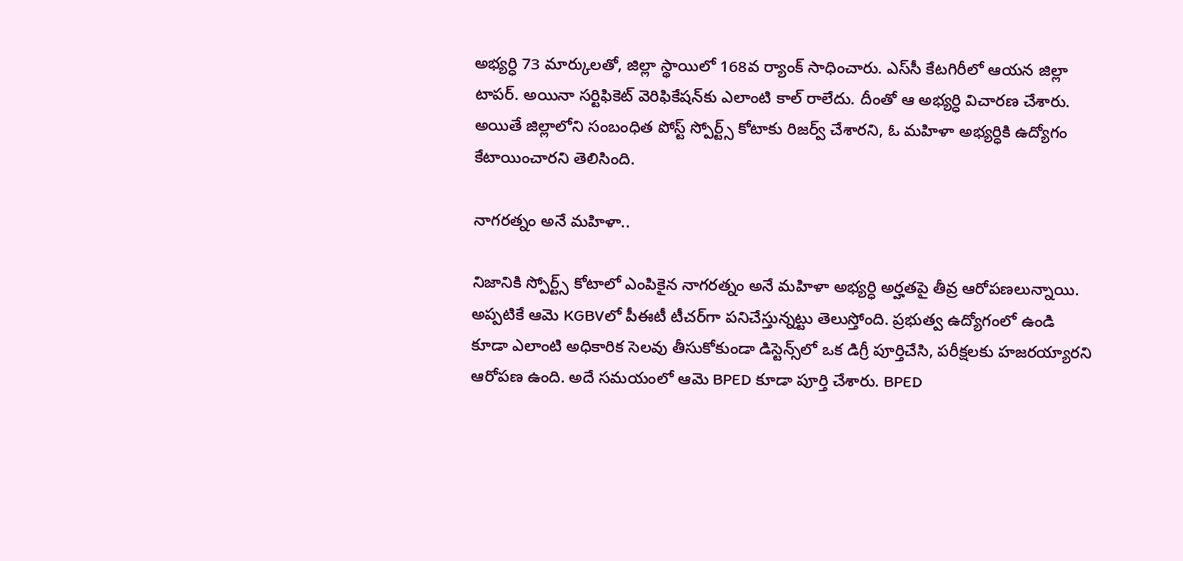అభ్యర్ధి 73 మార్కులతో, జిల్లా స్థాయిలో 168వ ర్యాంక్ సాధించారు. ఎస్‌సీ కేటగిరీలో ఆయన జిల్లా టాపర్. అయినా సర్టిఫికెట్ వెరిఫికేషన్‌కు ఎలాంటి కాల్ రాలేదు. దీంతో ఆ అభ్యర్ధి విచారణ చేశారు. అయితే జిల్లాలోని సంబంధిత పోస్ట్ స్పోర్ట్స్ కోటాకు రిజర్వ్ చేశారని, ఓ మహిళా అభ్యర్ధికి ఉద్యోగం కేటాయించారని తెలిసింది.

నాగరత్నం అనే మహిళా..

నిజానికి స్పోర్ట్స్ కోటాలో ఎంపికైన నాగరత్నం అనే మహిళా అభ్యర్ధి అర్హతపై తీవ్ర ఆరోపణలున్నాయి. అప్పటికే ఆమె KGBVలో పీఈటీ టీచర్‌గా పనిచేస్తున్నట్టు తెలుస్తోంది. ప్రభుత్వ ఉద్యోగంలో ఉండి కూడా ఎలాంటి అధికారిక సెలవు తీసుకోకుండా డిస్టెన్స్‌లో ఒక డిగ్రీ పూర్తిచేసి, పరీక్షలకు హజరయ్యారని ఆరోపణ ఉంది. అదే సమయంలో ఆమె BPED కూడా పూర్తి చేశారు. BPED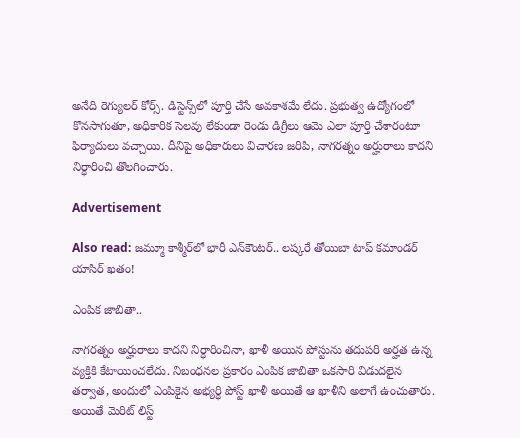అనేది రెగ్యులర్ కోర్స్. డిస్టెన్స్‌లో పూర్తి చేసే అవకాశమే లేదు. ప్రభుత్వ ఉద్యోగంలో కొనసాగుతూ, అధికారిక సెలవు లేకుండా రెండు డిగ్రీలు ఆమె ఎలా పూర్తి చేశారంటూ ఫిర్యాదులు వచ్చాయి. దీనిపై అధికారులు విచారణ జరిపి, నాగరత్నం అర్హురాలు కాదని నిర్ధారించి తొలగించారు.

Advertisement

Also read: జమ్మూ కాశ్మీర్‌లో భారీ ఎన్‌కౌంటర్.. లష్కరే తోయిబా టాప్ కమాండర్ యాసిర్ ఖతం!

ఎంపిక జాబితా..

నాగరత్నం అర్హురాలు కాదని నిర్ధారించినా, ఖాళీ అయిన పోస్టును తదుపరి అర్హత ఉన్న వ్యక్తికి కేటాయించలేదు. నిబంధనల ప్రకారం ఎంపిక జాబితా ఒకసారి విడుదలైన తర్వాత, అందులో ఎంపికైన అభ్యర్ధి పోస్ట్ ఖాళీ అయితే ఆ ఖాళీని అలాగే ఉంచుతారు. అయితే మెరిట్ లిస్ట్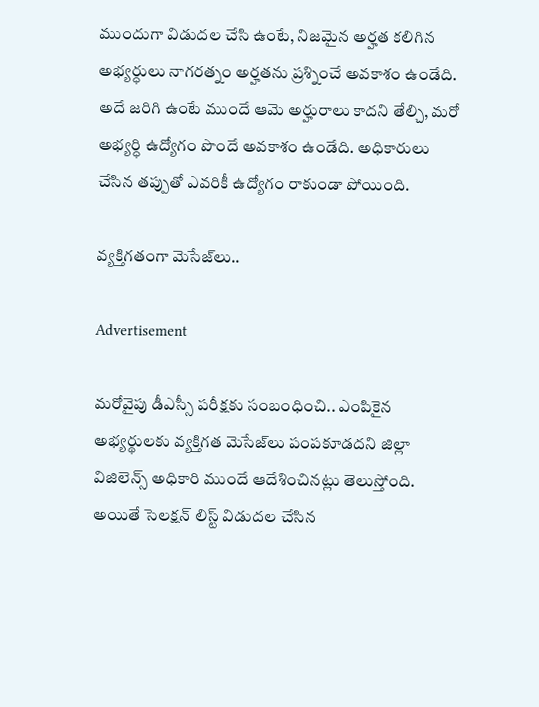ముందుగా విడుదల చేసి ఉంటే, నిజమైన అర్హత కలిగిన అభ్యర్ధులు నాగరత్నం అర్హతను ప్రశ్నించే అవకాశం ఉండేది. అదే జరిగి ఉంటే ముందే ఆమె అర్హురాలు కాదని తేల్చి, మరో అభ్యర్ధి ఉద్యోగం పొందే అవకాశం ఉండేది. అధికారులు చేసిన తప్పుతో ఎవరికీ ఉద్యోగం రాకుండా పోయింది.

వ్యక్తిగతంగా మెసేజ్‌లు..

Advertisement

మరోవైపు డీఎస్సీ పరీక్షకు సంబంధించి.. ఎంపికైన అభ్యర్థులకు వ్యక్తిగత మెసేజ్‌లు పంపకూడదని జిల్లా విజిలెన్స్ అధికారి ముందే ఆదేశించినట్లు తెలుస్తోంది. అయితే సెలక్షన్ లిస్ట్ విడుదల చేసిన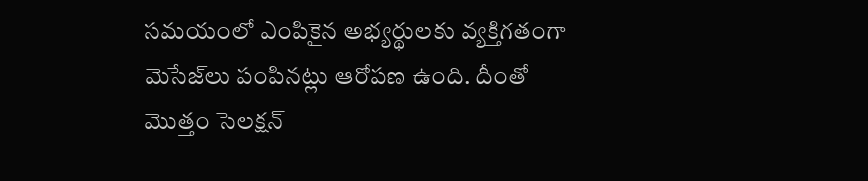సమయంలో ఎంపికైన అభ్యర్థులకు వ్యక్తిగతంగా మెసేజ్‌లు పంపినట్లు ఆరోపణ ఉంది. దీంతో మొత్తం సెలక్షన్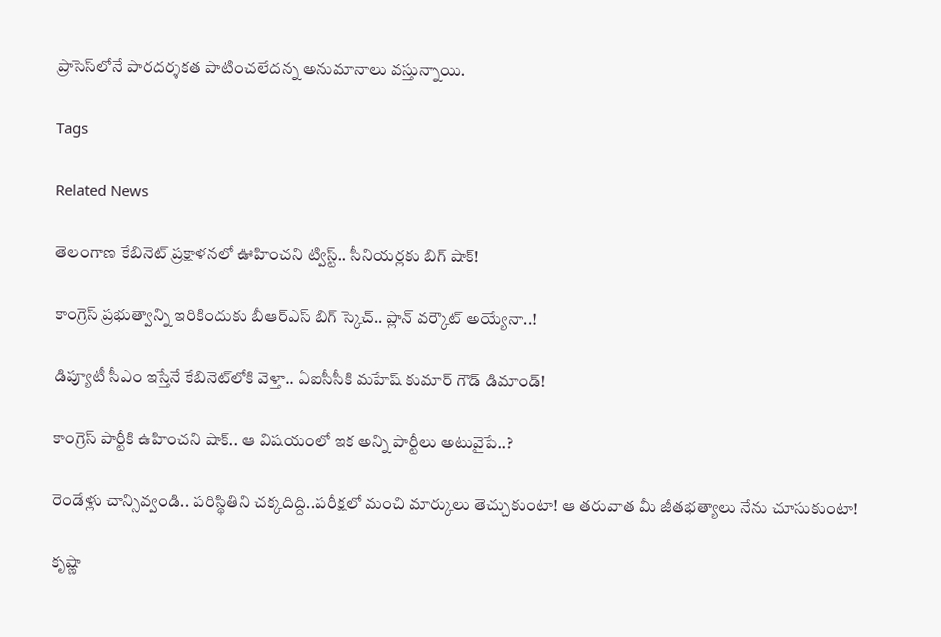ప్రాసెస్‌లోనే పారదర్శకత పాటించలేదన్న అనుమానాలు వస్తున్నాయి.

Tags

Related News

తెలంగాణ కేబినెట్ ప్రక్షాళనలో ఊహించని ట్విస్ట్.. సీనియర్లకు బిగ్ షాక్!

కాంగ్రెస్ ప్రభుత్వాన్ని ఇరికిందుకు బీఆర్ఎస్ బిగ్ స్కెచ్.. ప్లాన్ వర్కౌట్ అయ్యేనా..!

డిప్యూటీ సీఎం ఇస్తేనే కేబినెట్‌లోకి వెళ్తా.. ఏఐసీసీకి మహేష్ కుమార్ గౌడ్ డిమాండ్‌!

కాంగ్రెస్ పార్టీకి ఉహించని షాక్.. ఆ విషయంలో ఇక అన్ని పార్టీలు అటువైపే..?

రెండేళ్లు చాన్సివ్వండి.. ప‌రిస్థితిని చ‌క్క‌దిద్ది..ప‌రీక్ష‌లో మంచి మార్కులు తెచ్చుకుంటా! ఆ త‌రువాత మీ జీత‌భ‌త్యాలు నేను చూసుకుంటా!

కృష్ణా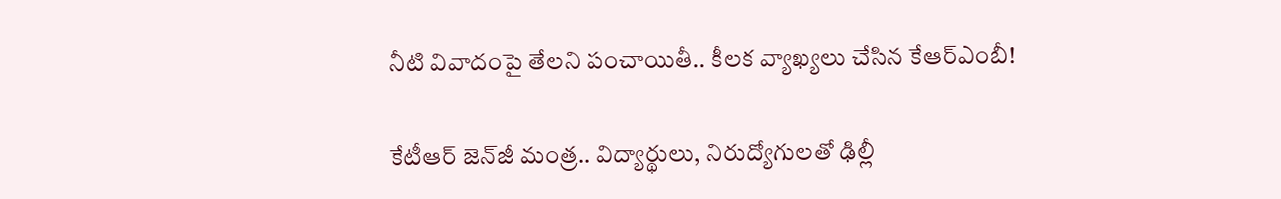నీటి వివాదంపై తేలని పంచాయితీ.. కీలక వ్యాఖ్యలు చేసిన కేఆర్ఎంబీ!

కేటీఆర్ జెన్‌జీ మంత్ర.. విద్యార్థులు, నిరుద్యోగుల‌తో ఢిల్లీ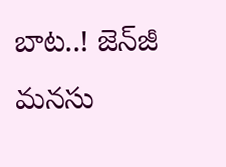బాట‌..! జెన్‌జీ మ‌న‌సు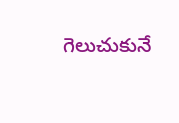గెలుచుకునే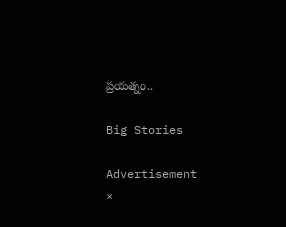ప్ర‌య‌త్నం..

Big Stories

Advertisement
×